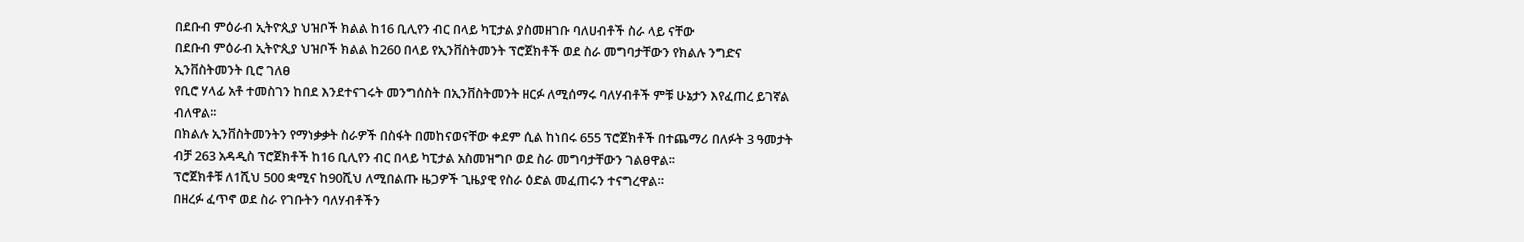በደቡብ ምዕራብ ኢትዮጲያ ህዝቦች ክልል ከ16 ቢሊየን ብር በላይ ካፒታል ያስመዘገቡ ባለሀብቶች ስራ ላይ ናቸው
በደቡብ ምዕራብ ኢትዮጲያ ህዝቦች ክልል ከ260 በላይ የኢንቨስትመንት ፕሮጀክቶች ወደ ስራ መግባታቸውን የክልሉ ንግድና ኢንቨስትመንት ቢሮ ገለፀ
የቢሮ ሃላፊ አቶ ተመስገን ከበደ እንደተናገሩት መንግሰስት በኢንቨስትመንት ዘርፉ ለሚሰማሩ ባለሃብቶች ምቹ ሁኔታን እየፈጠረ ይገኛል ብለዋል፡፡
በክልሉ ኢንቨስትመንትን የማነቃቃት ስራዎች በስፋት በመከናወናቸው ቀደም ሲል ከነበሩ 655 ፕሮጀክቶች በተጨማሪ በለፉት 3 ዓመታት ብቻ 263 አዳዲስ ፕሮጀክቶች ከ16 ቢሊየን ብር በላይ ካፒታል አስመዝግቦ ወደ ስራ መግባታቸውን ገልፀዋል፡፡
ፕሮጀክቶቹ ለ1ሺህ 500 ቋሚና ከ90ሺህ ለሚበልጡ ዜጋዎች ጊዜያዊ የስራ ዕድል መፈጠሩን ተናግረዋል።
በዘረፉ ፈጥኖ ወደ ስራ የገቡትን ባለሃብቶችን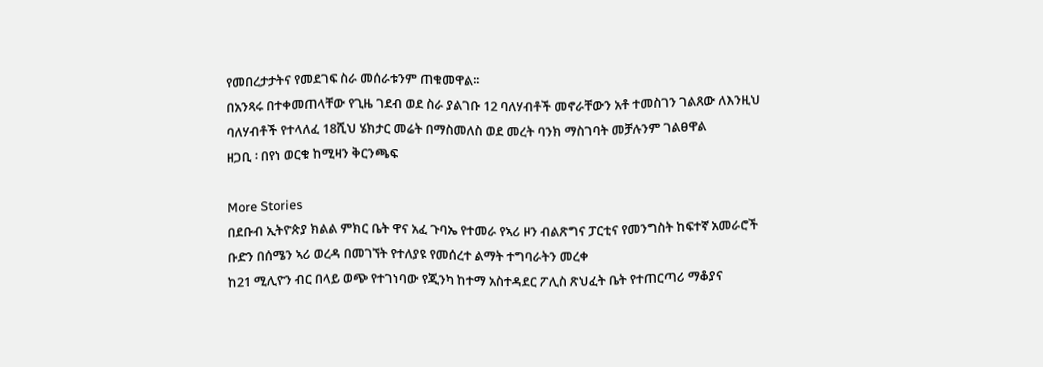የመበረታታትና የመደገፍ ስራ መሰራቱንም ጠቁመዋል፡፡
በአንጻሩ በተቀመጠላቸው የጊዜ ገደብ ወደ ስራ ያልገቡ 12 ባለሃብቶች መኖራቸውን አቶ ተመስገን ገልጸው ለእንዚህ ባለሃብቶች የተላለፈ 18ሺህ ሄክታር መሬት በማስመለስ ወደ መረት ባንክ ማስገባት መቻሉንም ገልፀዋል
ዘጋቢ ፡ በየነ ወርቁ ከሚዛን ቅርንጫፍ

More Stories
በደቡብ ኢትዮጵያ ክልል ምክር ቤት ዋና አፈ ጉባኤ የተመራ የኣሪ ዞን ብልጽግና ፓርቲና የመንግስት ከፍተኛ አመራሮች ቡድን በሰሜን ኣሪ ወረዳ በመገኘት የተለያዩ የመሰረተ ልማት ተግባራትን መረቀ
ከ21 ሚሊዮን ብር በላይ ወጭ የተገነባው የጂንካ ከተማ አስተዳደር ፖሊስ ጽህፈት ቤት የተጠርጣሪ ማቆያና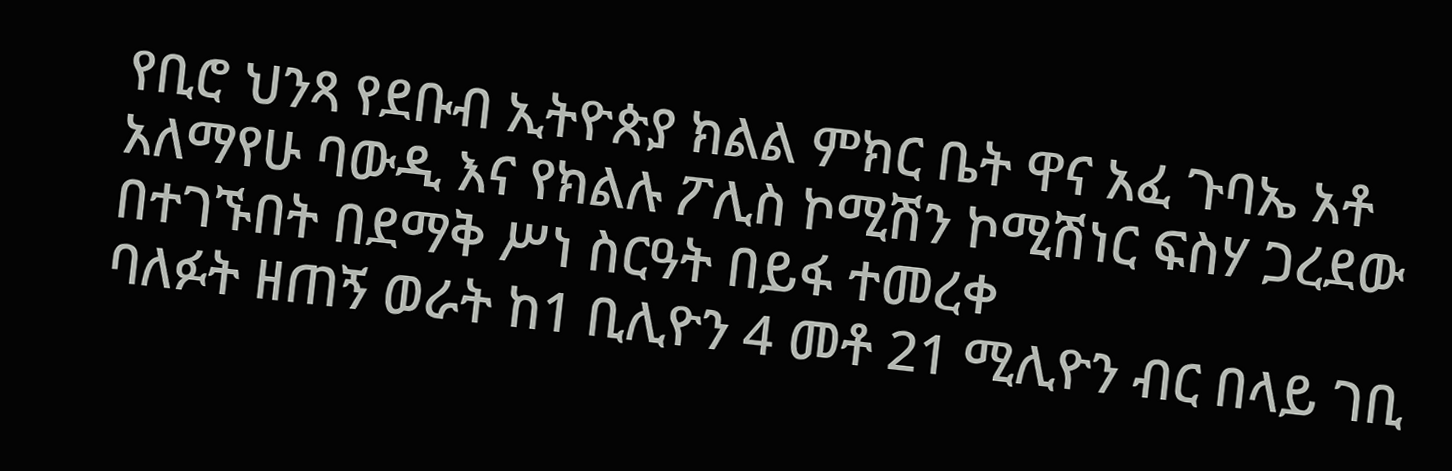የቢሮ ህንጻ የደቡብ ኢትዮጵያ ክልል ምክር ቤት ዋና አፈ ጉባኤ አቶ አለማየሁ ባውዲ እና የክልሉ ፖሊስ ኮሚሽን ኮሚሽነር ፍስሃ ጋረደው በተገኙበት በደማቅ ሥነ ስርዓት በይፋ ተመረቀ
ባለፉት ዘጠኝ ወራት ከ1 ቢሊዮን 4 መቶ 21 ሚሊዮን ብር በላይ ገቢ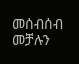መሰብሰብ መቻሉን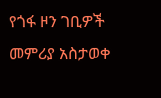የጎፋ ዞን ገቢዎች መምሪያ አስታወቀ